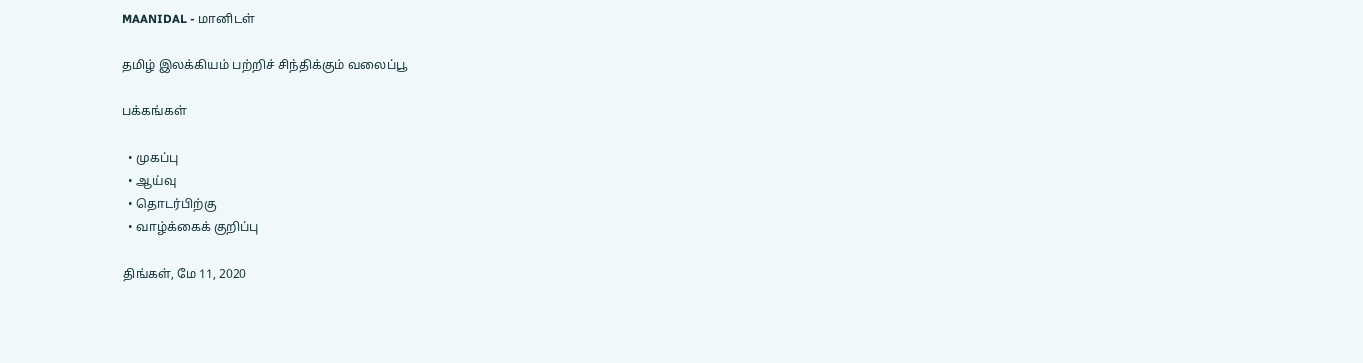MAANIDAL - மானிடள்

தமிழ் இலக்கியம் பற்றிச் சிந்திக்கும் வலைப்பூ

பக்கங்கள்

  • முகப்பு
  • ஆய்வு
  • தொடர்பிற்கு
  • வாழ்க்கைக் குறிப்பு

திங்கள், மே 11, 2020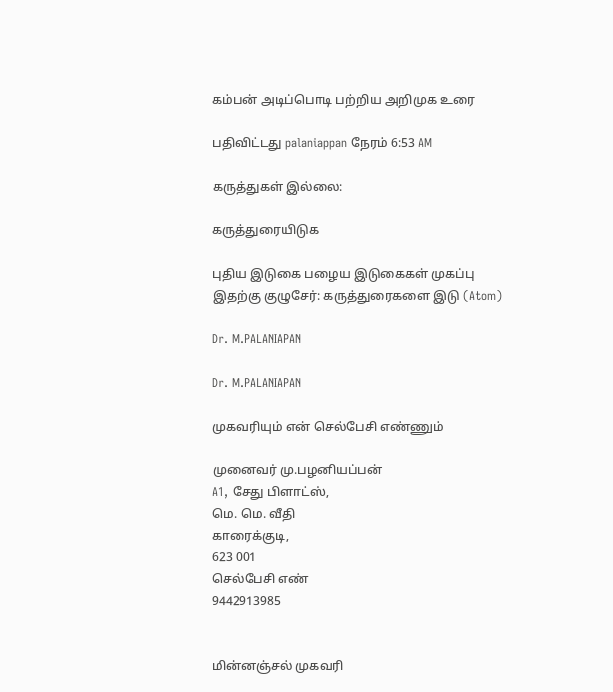கம்பன் அடிப்பொடி பற்றிய அறிமுக உரை

பதிவிட்டது palaniappan நேரம் 6:53 AM

கருத்துகள் இல்லை:

கருத்துரையிடுக

புதிய இடுகை பழைய இடுகைகள் முகப்பு
இதற்கு குழுசேர்: கருத்துரைகளை இடு (Atom)

Dr. M.PALANIAPAN

Dr. M.PALANIAPAN

முகவரியும் என் செல்பேசி எண்ணும்

முனைவர் மு.பழனியப்பன்
A1, சேது பிளாட்ஸ்,
மெ. மெ. வீதி
காரைக்குடி,
623 001
செல்பேசி எண்
9442913985


மின்னஞ்சல் முகவரி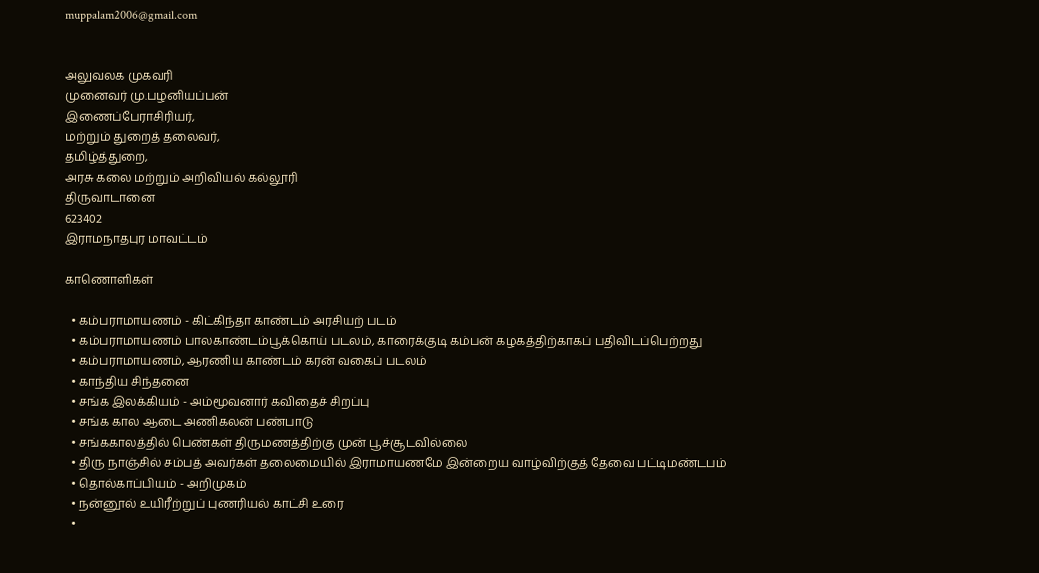muppalam2006@gmail.com


அலுவலக முகவரி
முனைவர் மு.பழனியப்பன்
இணைப்பேராசிரியர்,
மற்றும் துறைத் தலைவர்,
தமிழ்த்துறை,
அரசு கலை மற்றும் அறிவியல் கல்லூரி
திருவாடானை
623402
இராமநாதபுர மாவட்டம்

காணொளிகள்

  • கம்பராமாயணம் - கிட்கிந்தா காண்டம் அரசியற் படம்
  • கம்பராமாயணம் பாலகாண்டம்பூக்கொய் படலம், காரைக்குடி கம்பன் கழகத்திற்காகப் பதிவிடப்பெற்றது
  • கம்பராமாயணம், ஆரணிய காண்டம் கரன் வகைப் படலம்
  • காந்திய சிந்தனை
  • சங்க இலக்கியம் - அம்மூவனார் கவிதைச் சிறப்பு
  • சங்க கால ஆடை அணிகலன் பண்பாடு
  • சங்ககாலத்தில் பெண்கள் திருமணத்திற்கு முன் பூச்சூடவில்லை
  • திரு நாஞ்சில் சம்பத் அவர்கள் தலைமையில் இராமாயணமே இன்றைய வாழ்விற்குத் தேவை பட்டிமண்டபம்
  • தொல்காப்பியம் - அறிமுகம்
  • நன்னூல் உயிரீற்றுப் புணரியல் காட்சி உரை
  •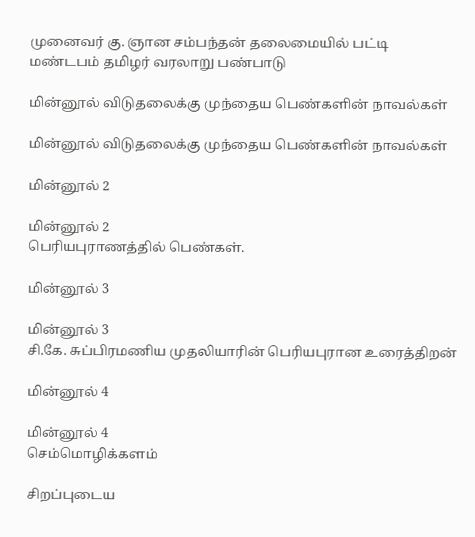முனைவர் கு. ஞான சம்பந்தன் தலைமையில் பட்டி மண்டபம் தமிழர் வரலாறு பண்பாடு

மின்னூல் விடுதலைக்கு முந்தைய பெண்களின் நாவல்கள்

மின்னூல் விடுதலைக்கு முந்தைய பெண்களின் நாவல்கள்

மின்னூல் 2

மின்னூல் 2
பெரியபுராணத்தில் பெண்கள்.

மின்னூல் 3

மின்னூல் 3
சி.கே. சுப்பிரமணிய முதலியாரின் பெரியபுரான உரைத்திறன்

மின்னூல் 4

மின்னூல் 4
செம்மொழிக்களம்

சிறப்புடைய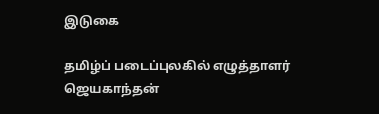இடுகை

தமிழ்ப் படைப்புலகில் எழுத்தாளர் ஜெயகாந்தன்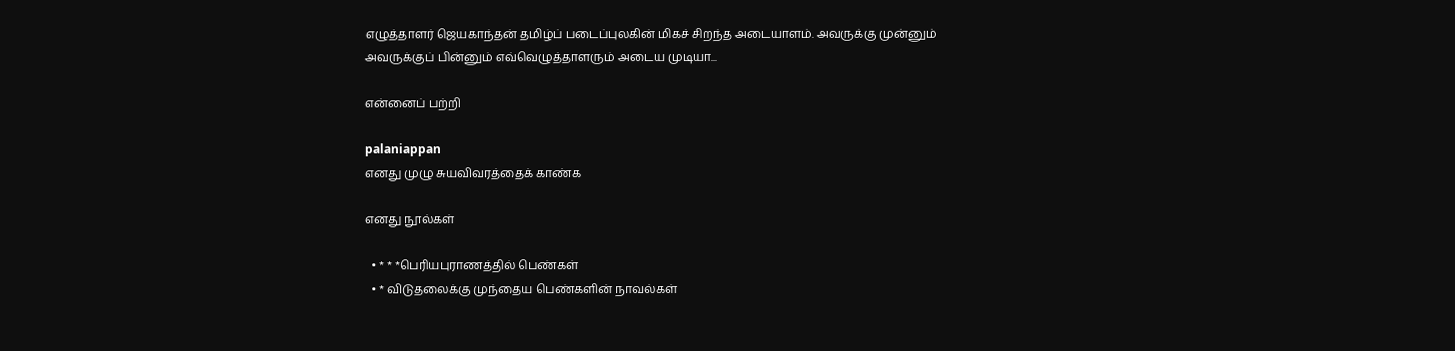எழுத்தாளர் ஜெயகாந்தன் தமிழ்ப் படைப்புலகின் மிகச் சிறந்த அடையாளம். அவருக்கு முன்னும் அவருக்குப் பின்னும் எவ்வெழுத்தாளரும் அடைய முடியா...

என்னைப் பற்றி

palaniappan
எனது முழு சுயவிவரத்தைக் காண்க

எனது நூல்கள்

  • * * *பெரியபுராணத்தில் பெண்கள்
  • * விடுதலைக்கு முந்தைய பெண்களின் நாவல்கள்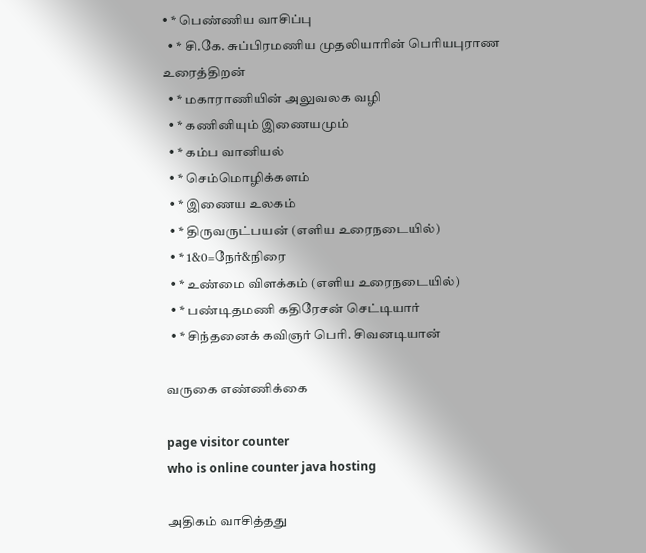• * பெண்ணிய வாசிப்பு
  • * சி.கே. சுப்பிரமணிய முதலியாரின் பெரியபுராண உரைத்திறன்
  • * மகாராணியின் அலுவலக வழி
  • * கணினியும் இணையமும்
  • * கம்ப வானியல்
  • * செம்மொழிக்களம்
  • * இணைய உலகம்
  • * திருவருட்பயன் (எளிய உரைநடையில்)
  • * 1&0=நேர்&நிரை
  • * உண்மை விளக்கம் (எளிய உரைநடையில்)
  • * பண்டிதமணி கதிரேசன் செட்டியார்
  • * சிந்தனைக் கவிஞர் பெரி. சிவனடியான்

வருகை எண்ணிக்கை

page visitor counter
who is online counter java hosting

அதிகம் வாசித்தது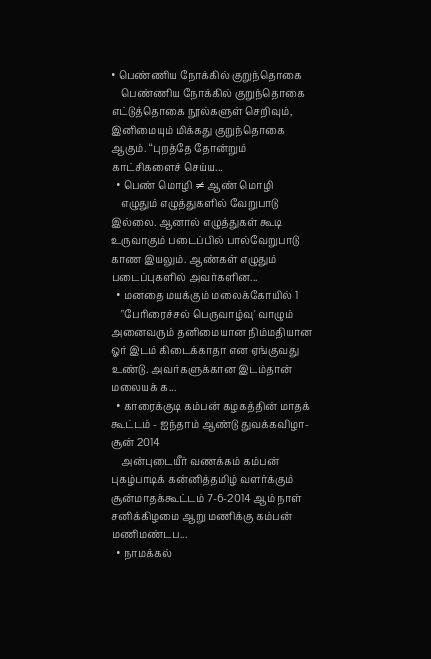• பெண்ணிய நோக்கில் குறுந்தொகை
    பெண்ணிய நோக்கில் குறுந்தொகை எட்டுத்தொகை நூல்களுள் செறிவும், இனிமையும் மிக்கது குறுந்தொகை ஆகும். ‘‘புறத்தே தோன்றும் காட்சிகளைச் செய்ய...
  • பெண் மொழி ≠ ஆண் மொழி
    எழுதும் எழுத்துகளில் வேறுபாடு இல்லை. ஆனால் எழுத்துகள் கூடி உருவாகும் படைப்பில் பால்வேறுபாடு காண இயலும். ஆண்கள் எழுதும் படைப்புகளில் அவர்களின...
  • மனதை மயக்கும் மலைக்கோயில் 1
    "பேரிரைச்சல் பெருவாழ்வு' வாழும் அனைவரும் தனிமையான நிம்மதியான ஓர் இடம் கிடைக்காதா என ஏங்குவது உண்டு. அவர்களுக்கான இடம்தான் மலையக் க...
  • காரைக்குடி கம்பன் கழகத்தின் மாதக் கூட்டம் - ஐந்தாம் ஆண்டு துவக்கவிழா- சூன் 2014
    அன்புடையீர் வணக்கம் கம்பன் புகழ்பாடிக் கன்னித்தமிழ் வளர்க்கும் சூன்மாதக்கூட்டம் 7-6-2014 ஆம் நாள் சனிக்கிழமை ஆறு மணிக்கு கம்பன் மணிமண்டப...
  • நாமக்கல்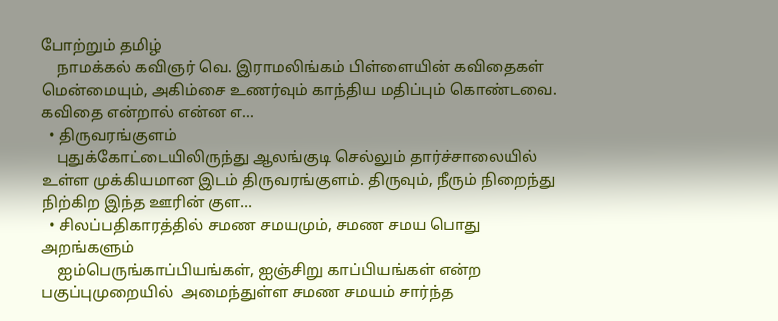போற்றும் தமிழ்
    நாமக்கல் கவிஞர் வெ. இராமலிங்கம் பிள்ளையின் கவிதைகள் மென்மையும், அகிம்சை உணர்வும் காந்திய மதிப்பும் கொண்டவை. கவிதை என்றால் என்ன எ...
  • திருவரங்குளம்
    புதுக்கோட்டையிலிருந்து ஆலங்குடி செல்லும் தார்ச்சாலையில் உள்ள முக்கியமான இடம் திருவரங்குளம். திருவும், நீரும் நிறைந்து நிற்கிற இந்த ஊரின் குள...
  • சிலப்பதிகாரத்தில் சமண சமயமும், சமண சமய பொது அறங்களும்
    ஐம்பெருங்காப்பியங்கள், ஐஞ்சிறு காப்பியங்கள் என்ற பகுப்புமுறையில்  அமைந்துள்ள சமண சமயம் சார்ந்த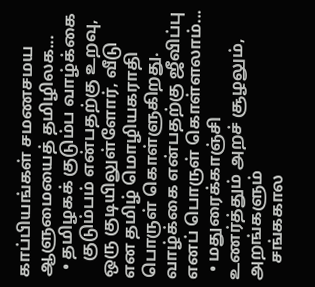காப்பியங்கள் சமணசமய ஆளுமையைத் தமிழிலக...
  • தமிழகக் குடும்ப வாழ்க்கை
    குடும்பம் என்பதற்கு உறவு, ஒரு குடியிலுள்ளோர், வீடு என தமிழ் மொழியகராதி பொருள் கொள்ளுகிறது. வாழ்க்கை என்பதற்கு ஜீவிப்பு எனப் பொருள் கொள்ளலாம்...
  • மதுரைக்காஞ்சி உணர்த்தும் அறச் சூழலும், அறங்களும்
    சங்ககால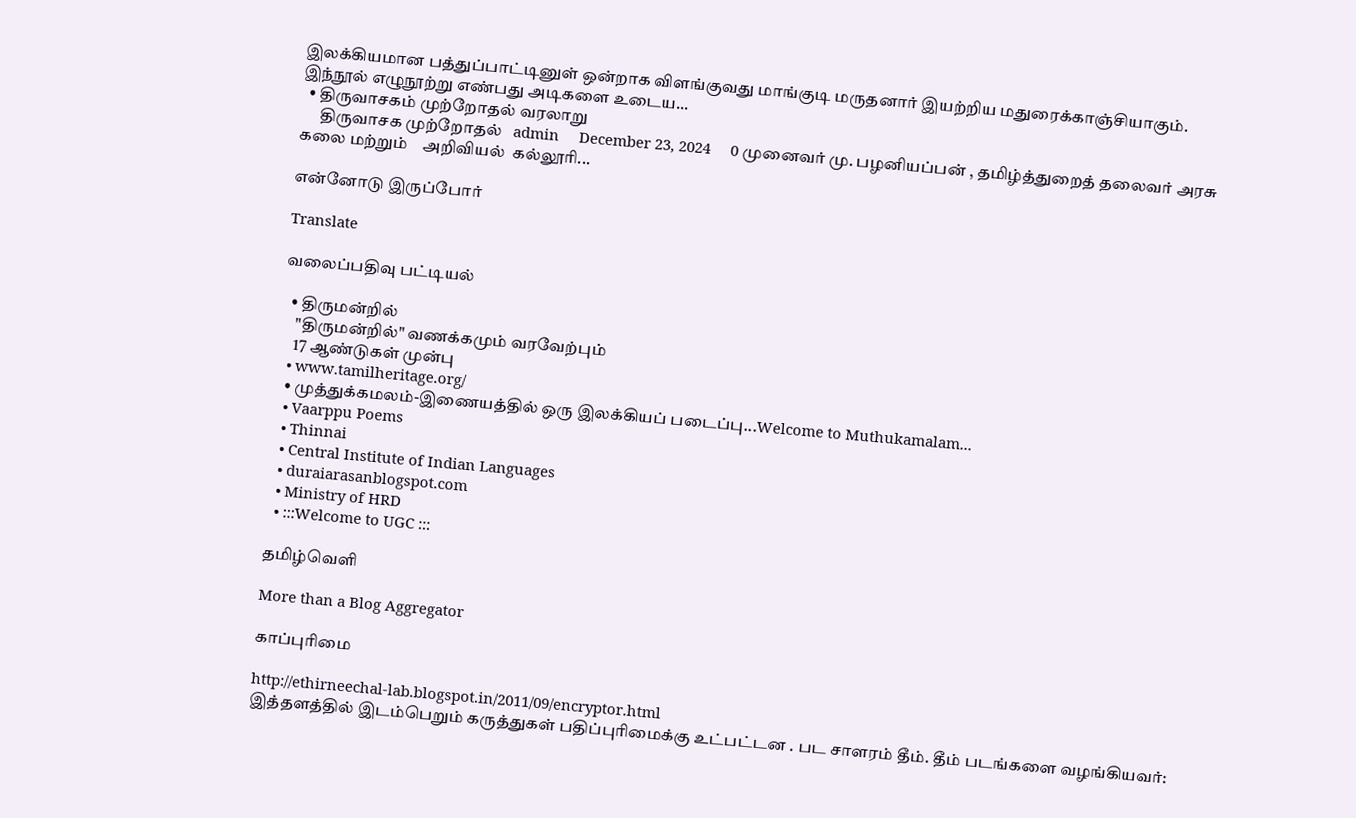இலக்கியமான பத்துப்பாட்டினுள் ஒன்றாக விளங்குவது மாங்குடி மருதனார் இயற்றிய மதுரைக்காஞ்சியாகும். இந்நூல் எழுநூற்று எண்பது அடிகளை உடைய...
  • திருவாசகம் முற்றோதல் வரலாறு
      திருவாசக முற்றோதல்   admin     December 23, 2024     0 முனைவர் மு. பழனியப்பன் , தமிழ்த்துறைத் தலைவர் அரசு கலை மற்றும்    அறிவியல்  கல்லூரி...

என்னோடு இருப்போர்

Translate

வலைப்பதிவு பட்டியல்

  • திருமன்றில்
    "திருமன்றில்" வணக்கமும் வரவேற்பும்
    17 ஆண்டுகள் முன்பு
  • www.tamilheritage.org/
  • முத்துக்கமலம்-இணையத்தில் ஒரு இலக்கியப் படைப்பு...Welcome to Muthukamalam...
  • Vaarppu Poems
  • Thinnai
  • Central Institute of Indian Languages
  • duraiarasanblogspot.com
  • Ministry of HRD
  • :::Welcome to UGC :::

தமிழ்வெளி

More than a Blog Aggregator

காப்புரிமை

http://ethirneechal-lab.blogspot.in/2011/09/encryptor.html
இத்தளத்தில் இடம்பெறும் கருத்துகள் பதிப்புரிமைக்கு உட்பட்டன . பட சாளரம் தீம். தீம் படங்களை வழங்கியவர்: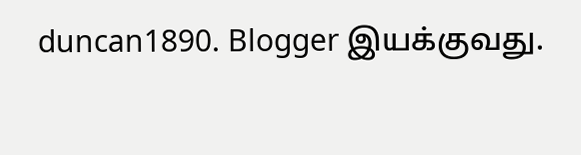duncan1890. Blogger இயக்குவது.